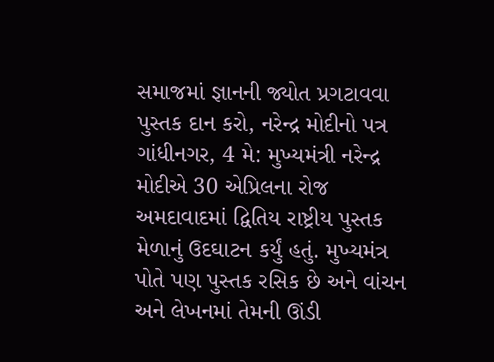સમાજમાં જ્ઞાનની જ્યોત પ્રગટાવવા પુસ્તક દાન કરો, નરેન્દ્ર મોદીનો પત્ર
ગાંધીનગર, 4 મે: મુખ્યમંત્રી નરેન્દ્ર મોદીએ 30 એપ્રિલના રોજ અમદાવાદમાં દ્વિતિય રાષ્ટ્રીય પુસ્તક મેળાનું ઉદઘાટન કર્યું હતું. મુખ્યમંત્ર પોતે પણ પુસ્તક રસિક છે અને વાંચન અને લેખનમાં તેમની ઊંડી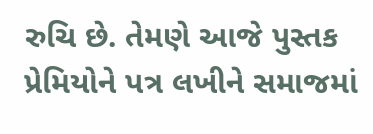રુચિ છે. તેમણે આજે પુસ્તક પ્રેમિયોને પત્ર લખીને સમાજમાં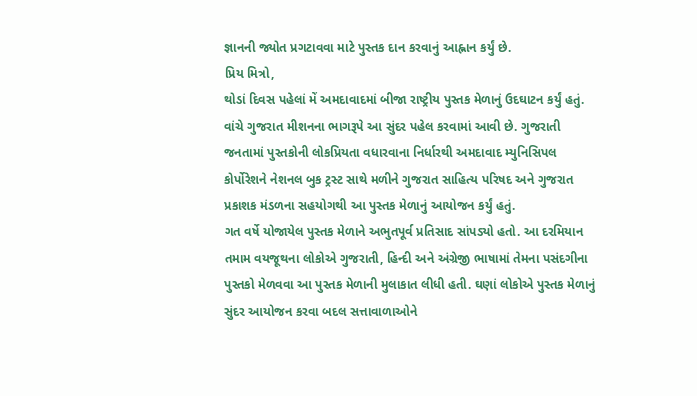જ્ઞાનની જ્યોત પ્રગટાવવા માટે પુસ્તક દાન કરવાનું આહ્નાન કર્યું છે.
પ્રિય મિત્રો,
થોડાં દિવસ પહેલાં મેં અમદાવાદમાં બીજા રાષ્ટ્રીય પુસ્તક મેળાનું ઉદઘાટન કર્યું હતું. વાંચે ગુજરાત મીશનના ભાગરૂપે આ સુંદર પહેલ કરવામાં આવી છે. ગુજરાતી જનતામાં પુસ્તકોની લોકપ્રિયતા વધારવાના નિર્ધારથી અમદાવાદ મ્યુનિસિપલ કોર્પોરેશને નેશનલ બુક ટ્રસ્ટ સાથે મળીને ગુજરાત સાહિત્ય પરિષદ અને ગુજરાત પ્રકાશક મંડળના સહયોગથી આ પુસ્તક મેળાનું આયોજન કર્યું હતું.
ગત વર્ષે યોજાયેલ પુસ્તક મેળાને અભુતપૂર્વ પ્રતિસાદ સાંપડ્યો હતો. આ દરમિયાન તમામ વયજૂથના લોકોએ ગુજરાતી, હિન્દી અને અંગ્રેજી ભાષામાં તેમના પસંદગીના પુસ્તકો મેળવવા આ પુસ્તક મેળાની મુલાકાત લીધી હતી. ઘણાં લોકોએ પુસ્તક મેળાનું સુંદર આયોજન કરવા બદલ સત્તાવાળાઓને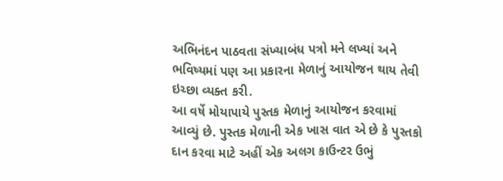અભિનંદન પાઠવતા સંખ્યાબંધ પત્રો મને લખ્યાં અને ભવિષ્યમાં પણ આ પ્રકારના મેળાનું આયોજન થાય તેવી ઇચ્છા વ્યક્ત કરી.
આ વર્ષે મોયાપાયે પુસ્તક મેળાનું આયોજન કરવામાં આવ્યું છે. પુસ્તક મેળાની એક ખાસ વાત એ છે કે પુસ્તકો દાન કરવા માટે અહીં એક અલગ કાઉન્ટર ઉભું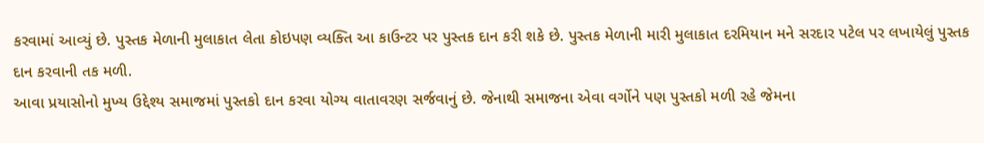કરવામાં આવ્યું છે. પુસ્તક મેળાની મુલાકાત લેતા કોઇપણ વ્યક્તિ આ કાઉન્ટર પર પુસ્તક દાન કરી શકે છે. પુસ્તક મેળાની મારી મુલાકાત દરમિયાન મને સરદાર પટેલ પર લખાયેલું પુસ્તક દાન કરવાની તક મળી.
આવા પ્રયાસોનો મુખ્ય ઉદ્દેશ્ય સમાજમાં પુસ્તકો દાન કરવા યોગ્ય વાતાવરણ સર્જવાનું છે. જેનાથી સમાજના એવા વર્ગોને પણ પુસ્તકો મળી રહે જેમના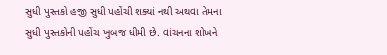સુધી પુસ્તકો હજી સુધી પહોંચી શક્યાં નથી અથવા તેમના સુધી પુસ્તકોની પહોંચ ખુબજ ધીમી છે. વાંચનના શોખને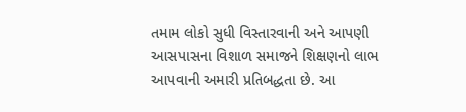તમામ લોકો સુધી વિસ્તારવાની અને આપણી આસપાસના વિશાળ સમાજને શિક્ષણનો લાભ આપવાની અમારી પ્રતિબદ્ધતા છે. આ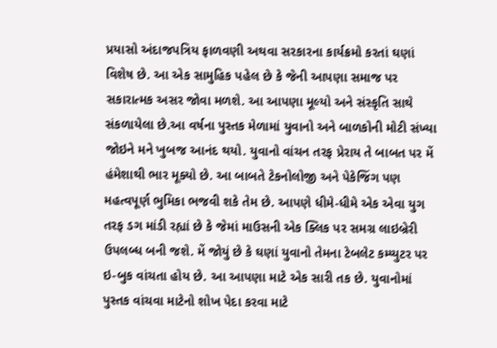પ્રયાસો અંદાજપત્રિય ફાળવણી અથવા સરકારના કાર્યક્રમો કરતાં ઘણાં વિશેષ છે. આ એક સામુહિક પહેલ છે કે જેની આપણા સમાજ પર સકારાત્મક અસર જોવા મળશે. આ આપણા મૂલ્યો અને સંસ્કૃતિ સાથે સંકળાયેલા છે.આ વર્ષના પુસ્તક મેળામાં યુવાનો અને બાળકોની મોટી સંખ્યા જોઇને મને ખુબજ આનંદ થયો. યુવાનો વાંચન તરફ પ્રેરાય તે બાબત પર મેં હંમેશાથી ભાર મૂક્યો છે. આ બાબતે ટેકનોલોજી અને પેકેજિંગ પણ મહત્વપૂર્ણ ભુમિકા ભજવી શકે તેમ છે. આપણે ધીમે-ધીમે એક એવા યુગ તરફ ડગ માંડી રહ્યાં છે કે જેમાં માઉસની એક ક્લિક પર સમગ્ર લાઇબ્રેરી ઉપલબ્ધ બની જશે. મેં જોયું છે કે ઘણાં યુવાનો તેમના ટેબલેટ કમ્પ્યુટર પર ઇ-બુક વાંચતા હોય છે. આ આપણા માટે એક સારી તક છે. યુવાનોમાં પુસ્તક વાંચવા માટેનો શોખ પેદા કરવા માટે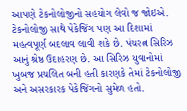આપણે ટેકનોલોજીનો સહયોગ લેવો જ જોઇએ.
ટેકનોલોજી સાથે પેકેજિંગ પણ આ દિશામાં મહત્વપૂર્ણ બદલાવ લાવી શકે છે. પંચરત્ન સિરિઝ આનું શ્રેષ્ઠ ઉદાહરણ છે. આ સિરિઝ યુવાનોમાં ખુબજ પ્રચલિત બની હતી કારણકે તેમાં ટેકનોલોજી અને અસરકારક પેકેજિંગનો સુમેળ હતો.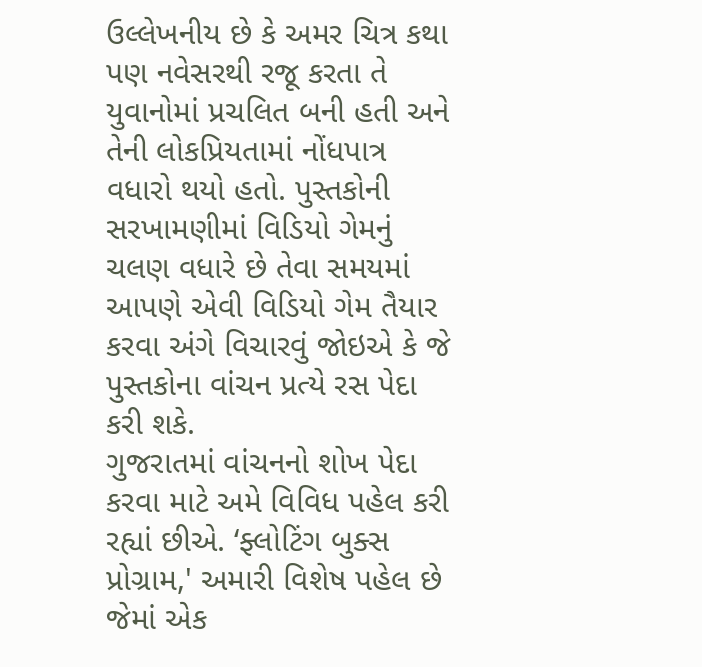ઉલ્લેખનીય છે કે અમર ચિત્ર કથા પણ નવેસરથી રજૂ કરતા તે યુવાનોમાં પ્રચલિત બની હતી અને તેની લોકપ્રિયતામાં નોંધપાત્ર વધારો થયો હતો. પુસ્તકોની સરખામણીમાં વિડિયો ગેમનું ચલણ વધારે છે તેવા સમયમાં આપણે એવી વિડિયો ગેમ તૈયાર કરવા અંગે વિચારવું જોઇએ કે જે પુસ્તકોના વાંચન પ્રત્યે રસ પેદા કરી શકે.
ગુજરાતમાં વાંચનનો શોખ પેદા કરવા માટે અમે વિવિધ પહેલ કરી રહ્યાં છીએ. ‘ફ્લોટિંગ બુક્સ પ્રોગ્રામ,' અમારી વિશેષ પહેલ છે જેમાં એક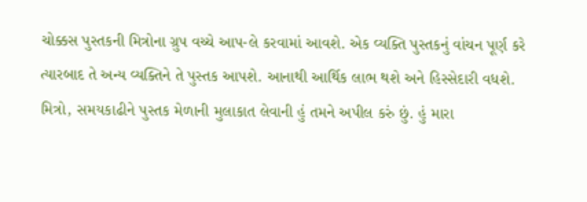ચોક્કસ પુસ્તકની મિત્રોના ગ્રુપ વચ્ચે આપ-લે કરવામાં આવશે. એક વ્યક્તિ પુસ્તકનું વાંચન પૂર્ણ કરે ત્યારબાદ તે અન્ય વ્યક્તિને તે પુસ્તક આપશે. આનાથી આર્થિક લાભ થશે અને હિસ્સેદારી વધશે.
મિત્રો, સમયકાઢીને પુસ્તક મેળાની મુલાકાત લેવાની હું તમને અપીલ કરું છું. હું મારા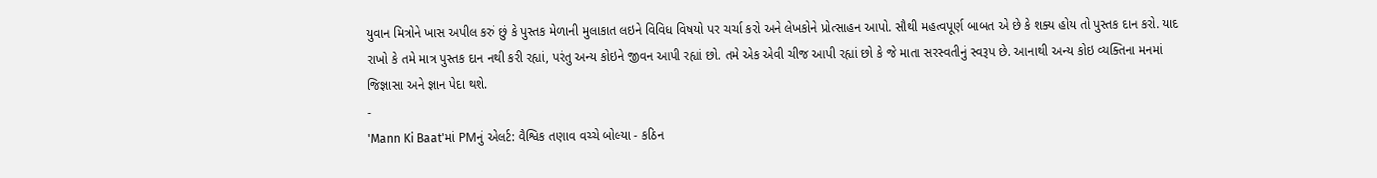યુવાન મિત્રોને ખાસ અપીલ કરું છું કે પુસ્તક મેળાની મુલાકાત લઇને વિવિધ વિષયો પર ચર્ચા કરો અને લેખકોને પ્રોત્સાહન આપો. સૌથી મહત્વપૂર્ણ બાબત એ છે કે શક્ય હોય તો પુસ્તક દાન કરો. યાદ રાખો કે તમે માત્ર પુસ્તક દાન નથી કરી રહ્યાં, પરંતુ અન્ય કોઇને જીવન આપી રહ્યાં છો. તમે એક એવી ચીજ આપી રહ્યાં છો કે જે માતા સરસ્વતીનું સ્વરૂપ છે. આનાથી અન્ય કોઇ વ્યક્તિના મનમાં જિજ્ઞાસા અને જ્ઞાન પેદા થશે.
-
'Mann Ki Baat'માં PMનું એલર્ટ: વૈશ્વિક તણાવ વચ્ચે બોલ્યા - કઠિન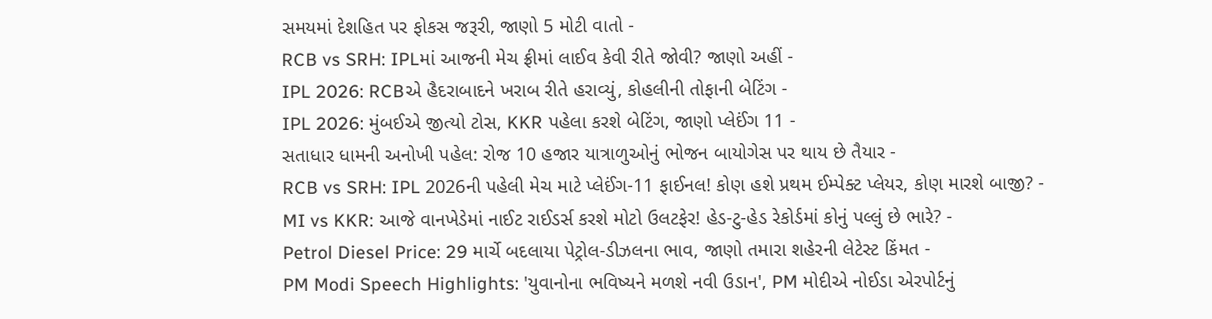સમયમાં દેશહિત પર ફોકસ જરૂરી, જાણો 5 મોટી વાતો -
RCB vs SRH: IPLમાં આજની મેચ ફ્રીમાં લાઈવ કેવી રીતે જોવી? જાણો અહીં -
IPL 2026: RCBએ હૈદરાબાદને ખરાબ રીતે હરાવ્યું, કોહલીની તોફાની બેટિંગ -
IPL 2026: મુંબઈએ જીત્યો ટોસ, KKR પહેલા કરશે બેટિંગ, જાણો પ્લેઈંગ 11 -
સતાધાર ધામની અનોખી પહેલ: રોજ 10 હજાર યાત્રાળુઓનું ભોજન બાયોગેસ પર થાય છે તૈયાર -
RCB vs SRH: IPL 2026ની પહેલી મેચ માટે પ્લેઈંગ-11 ફાઈનલ! કોણ હશે પ્રથમ ઈમ્પેક્ટ પ્લેયર, કોણ મારશે બાજી? -
MI vs KKR: આજે વાનખેડેમાં નાઈટ રાઈડર્સ કરશે મોટો ઉલટફેર! હેડ-ટુ-હેડ રેકોર્ડમાં કોનું પલ્લું છે ભારે? -
Petrol Diesel Price: 29 માર્ચે બદલાયા પેટ્રોલ-ડીઝલના ભાવ, જાણો તમારા શહેરની લેટેસ્ટ કિંમત -
PM Modi Speech Highlights: 'યુવાનોના ભવિષ્યને મળશે નવી ઉડાન', PM મોદીએ નોઈડા એરપોર્ટનું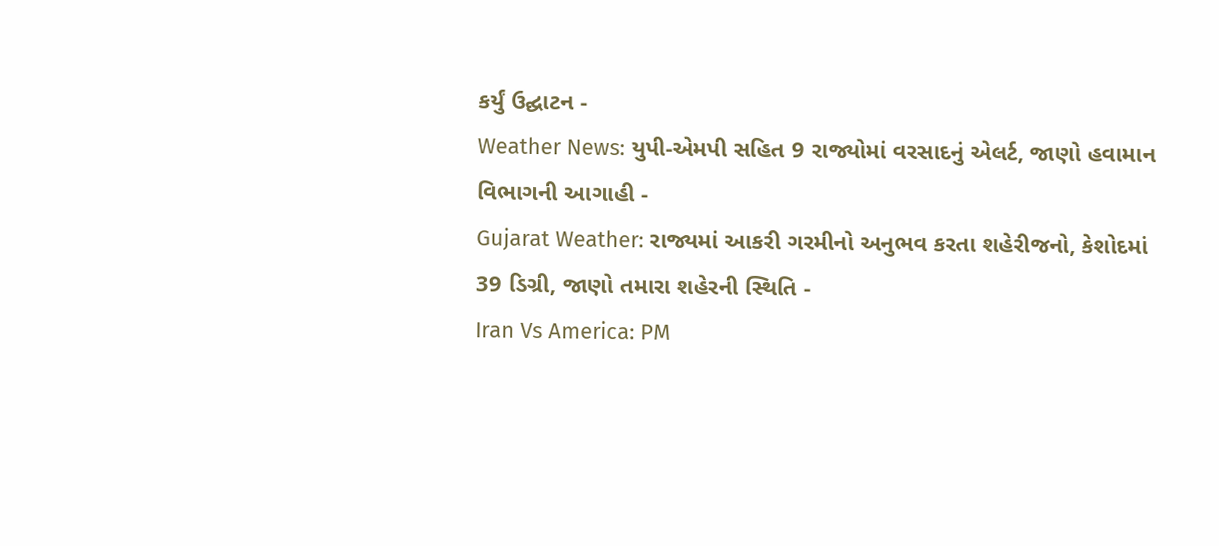કર્યું ઉદ્ઘાટન -
Weather News: યુપી-એમપી સહિત 9 રાજ્યોમાં વરસાદનું એલર્ટ, જાણો હવામાન વિભાગની આગાહી -
Gujarat Weather: રાજ્યમાં આકરી ગરમીનો અનુભવ કરતા શહેરીજનો, કેશોદમાં 39 ડિગ્રી, જાણો તમારા શહેરની સ્થિતિ -
Iran Vs America: PM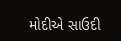મોદીએ સાઉદી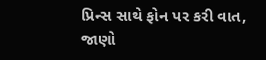પ્રિન્સ સાથે ફોન પર કરી વાત, જાણો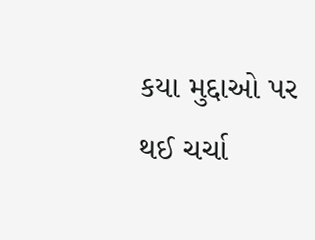કયા મુદ્દાઓ પર થઈ ચર્ચા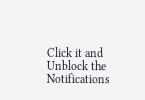Click it and Unblock the Notifications